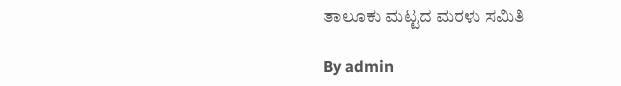ತಾಲೂಕು ಮಟ್ಟದ ಮರಳು ಸಮಿತಿ

By admin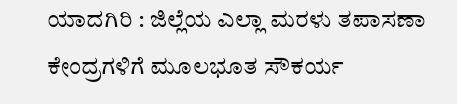ಯಾದಗಿರಿ : ಜಿಲ್ಲೆಯ ಎಲ್ಲಾ ಮರಳು ತಪಾಸಣಾ ಕೇಂದ್ರಗಳಿಗೆ ಮೂಲಭೂತ ಸೌಕರ್ಯ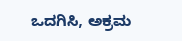ಒದಗಿಸಿ, ಅಕ್ರಮ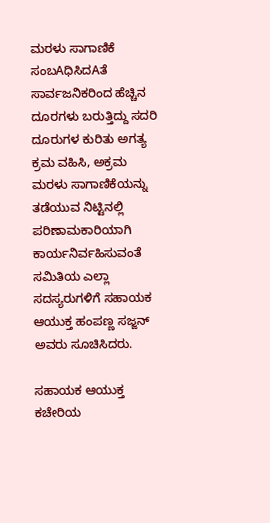ಮರಳು ಸಾಗಾಣಿಕೆ ಸಂಬAಧಿಸಿದAತೆ ಸಾರ್ವಜನಿಕರಿಂದ ಹೆಚ್ಚಿನ ದೂರಗಳು ಬರುತ್ತಿದ್ದು ಸದರಿ ದೂರುಗಳ ಕುರಿತು ಅಗತ್ಯ ಕ್ರಮ ವಹಿಸಿ, ಅಕ್ರಮ ಮರಳು ಸಾಗಾಣಿಕೆಯನ್ನು ತಡೆಯುವ ನಿಟ್ಟಿನಲ್ಲಿ ಪರಿಣಾಮಕಾರಿಯಾಗಿ ಕಾರ್ಯನಿರ್ವಹಿಸುವಂತೆ ಸಮಿತಿಯ ಎಲ್ಲಾ ಸದಸ್ಯರುಗಳಿಗೆ ಸಹಾಯಕ ಆಯುಕ್ತ ಹಂಪಣ್ಣ ಸಜ್ಜನ್ ಅವರು ಸೂಚಿಸಿದರು.

ಸಹಾಯಕ ಆಯುಕ್ತ ಕಚೇರಿಯ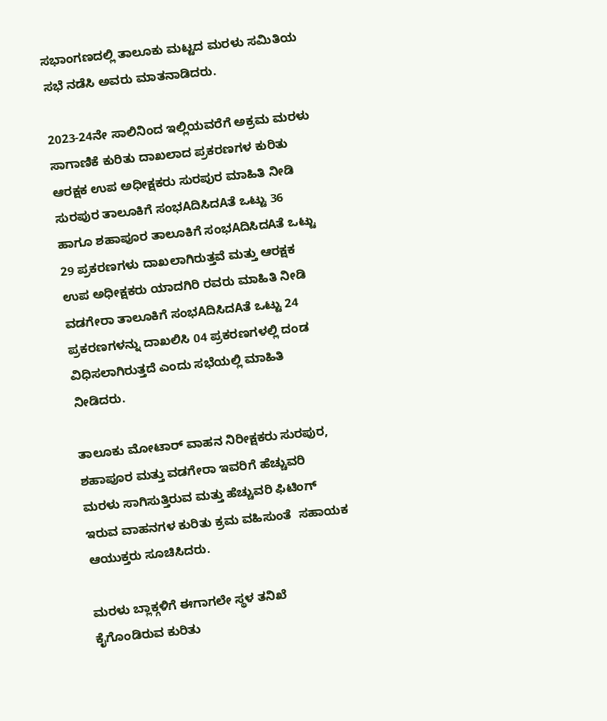ಸಭಾಂಗಣದಲ್ಲಿ ತಾಲೂಕು ಮಟ್ಟದ ಮರಳು ಸಮಿತಿಯ ಸಭೆ ನಡೆಸಿ ಅವರು ಮಾತನಾಡಿದರು.

2023-24ನೇ ಸಾಲಿನಿಂದ ಇಲ್ಲಿಯವರೆಗೆ ಅಕ್ರಮ ಮರಳು ಸಾಗಾಣಿಕೆ ಕುರಿತು ದಾಖಲಾದ ಪ್ರಕರಣಗಳ ಕುರಿತು ಆರಕ್ಷಕ ಉಪ ಅಧೀಕ್ಷಕರು ಸುರಪುರ ಮಾಹಿತಿ ನೀಡಿ ಸುರಪುರ ತಾಲೂಕಿಗೆ ಸಂಭAದಿಸಿದAತೆ ಒಟ್ಟು 36 ಹಾಗೂ ಶಹಾಪೂರ ತಾಲೂಕಿಗೆ ಸಂಭAದಿಸಿದAತೆ ಒಟ್ಟು 29 ಪ್ರಕರಣಗಳು ದಾಖಲಾಗಿರುತ್ತವೆ ಮತ್ತು ಆರಕ್ಷಕ ಉಪ ಅಧೀಕ್ಷಕರು ಯಾದಗಿರಿ ರವರು ಮಾಹಿತಿ ನೀಡಿ ವಡಗೇರಾ ತಾಲೂಕಿಗೆ ಸಂಭAದಿಸಿದAತೆ ಒಟ್ಟು 24 ಪ್ರಕರಣಗಳನ್ನು ದಾಖಲಿಸಿ 04 ಪ್ರಕರಣಗಳಲ್ಲಿ ದಂಡ ವಿಧಿಸಲಾಗಿರುತ್ತದೆ ಎಂದು ಸಭೆಯಲ್ಲಿ ಮಾಹಿತಿ ನೀಡಿದರು.

ತಾಲೂಕು ಮೋಟಾರ್ ವಾಹನ ನಿರೀಕ್ಷಕರು ಸುರಪುರ, ಶಹಾಪೂರ ಮತ್ತು ವಡಗೇರಾ ಇವರಿಗೆ ಹೆಚ್ಚುವರಿ ಮರಳು ಸಾಗಿಸುತ್ತಿರುವ ಮತ್ತು ಹೆಚ್ಚುವರಿ ಫಿಟಿಂಗ್ ಇರುವ ವಾಹನಗಳ ಕುರಿತು ಕ್ರಮ ವಹಿಸುಂತೆ  ಸಹಾಯಕ ಆಯುಕ್ತರು ಸೂಚಿಸಿದರು.

ಮರಳು ಬ್ಲಾಕ್ಗಳಿಗೆ ಈಗಾಗಲೇ ಸ್ಥಳ ತನಿಖೆ ಕೈಗೊಂಡಿರುವ ಕುರಿತು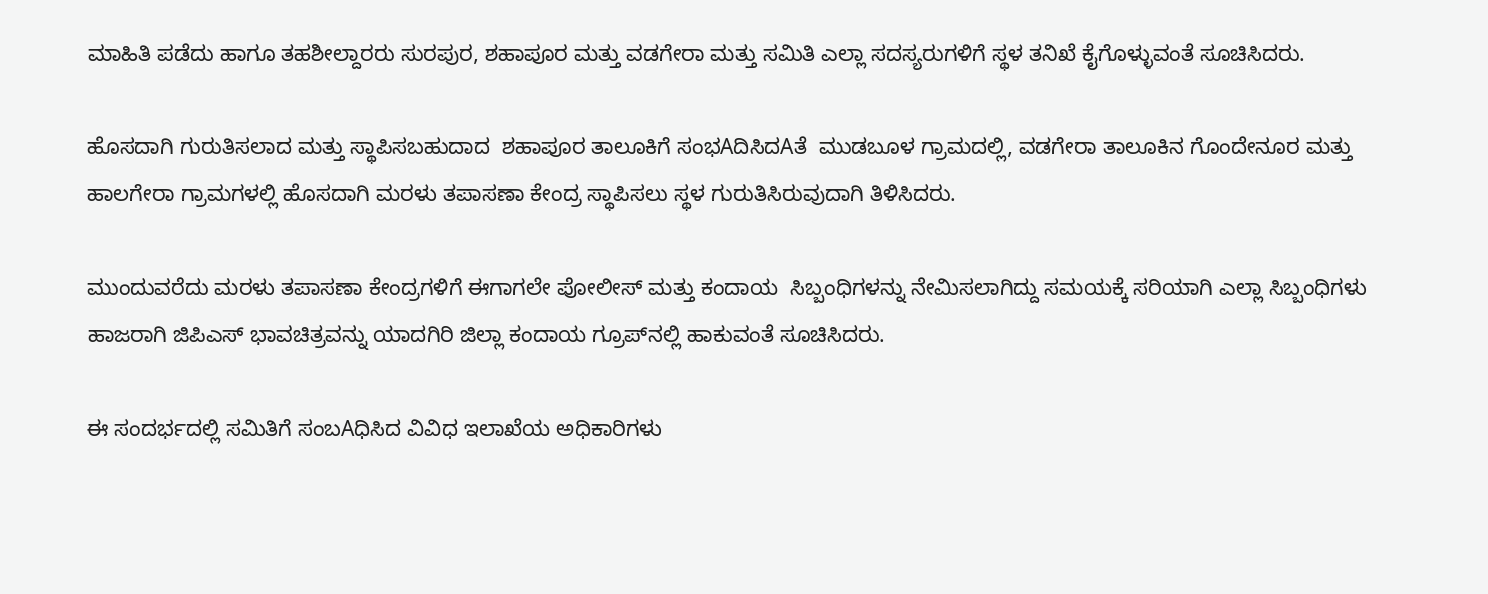ಮಾಹಿತಿ ಪಡೆದು ಹಾಗೂ ತಹಶೀಲ್ದಾರರು ಸುರಪುರ, ಶಹಾಪೂರ ಮತ್ತು ವಡಗೇರಾ ಮತ್ತು ಸಮಿತಿ ಎಲ್ಲಾ ಸದಸ್ಯರುಗಳಿಗೆ ಸ್ಥಳ ತನಿಖೆ ಕೈಗೊಳ್ಳುವಂತೆ ಸೂಚಿಸಿದರು.

ಹೊಸದಾಗಿ ಗುರುತಿಸಲಾದ ಮತ್ತು ಸ್ಥಾಪಿಸಬಹುದಾದ  ಶಹಾಪೂರ ತಾಲೂಕಿಗೆ ಸಂಭAದಿಸಿದAತೆ  ಮುಡಬೂಳ ಗ್ರಾಮದಲ್ಲಿ, ವಡಗೇರಾ ತಾಲೂಕಿನ ಗೊಂದೇನೂರ ಮತ್ತು ಹಾಲಗೇರಾ ಗ್ರಾಮಗಳಲ್ಲಿ ಹೊಸದಾಗಿ ಮರಳು ತಪಾಸಣಾ ಕೇಂದ್ರ ಸ್ಥಾಪಿಸಲು ಸ್ಥಳ ಗುರುತಿಸಿರುವುದಾಗಿ ತಿಳಿಸಿದರು.

ಮುಂದುವರೆದು ಮರಳು ತಪಾಸಣಾ ಕೇಂದ್ರಗಳಿಗೆ ಈಗಾಗಲೇ ಪೋಲೀಸ್ ಮತ್ತು ಕಂದಾಯ  ಸಿಬ್ಬಂಧಿಗಳನ್ನು ನೇಮಿಸಲಾಗಿದ್ದು ಸಮಯಕ್ಕೆ ಸರಿಯಾಗಿ ಎಲ್ಲಾ ಸಿಬ್ಬಂಧಿಗಳು ಹಾಜರಾಗಿ ಜಿಪಿಎಸ್ ಭಾವಚಿತ್ರವನ್ನು ಯಾದಗಿರಿ ಜಿಲ್ಲಾ ಕಂದಾಯ ಗ್ರೂಪ್‌ನಲ್ಲಿ ಹಾಕುವಂತೆ ಸೂಚಿಸಿದರು.

ಈ ಸಂದರ್ಭದಲ್ಲಿ ಸಮಿತಿಗೆ ಸಂಬAಧಿಸಿದ ವಿವಿಧ ಇಲಾಖೆಯ ಅಧಿಕಾರಿಗಳು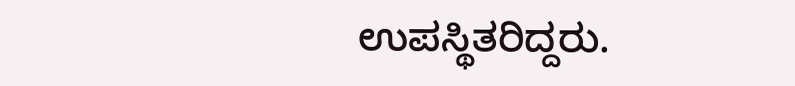ಉಪಸ್ಥಿತರಿದ್ದರು.